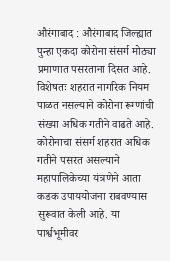औरंगाबाद : औरंगाबाद जिल्ह्यात पुन्हा एकदा कोरोना संसर्ग मोठ्या प्रमाणात पसरताना दिसत आहे. विशेषतः शहरात नागरिक नियम पाळत नसल्याने कोरोना रूग्णांची संख्या अधिक गतीने वाढते आहे. कोरोनाचा संसर्ग शहरात अधिक गतीने पसरत असल्याने महापालिकेच्या यंत्रणेने आता कडक उपाययोजना राबवण्यास सुरूवात केली आहे. या पार्श्वभूमीवर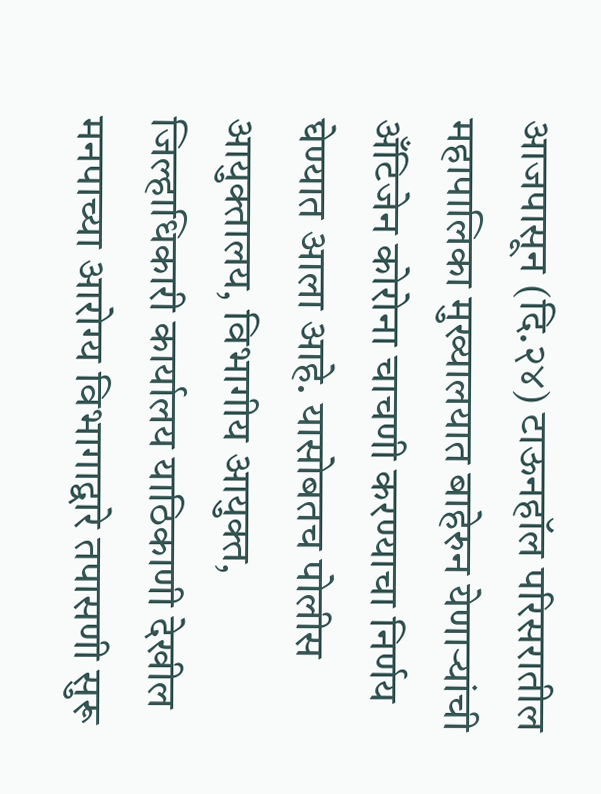आजपासून (दि.२४) टाऊनहॉल परिसरातील महापालिका मुख्यालयात बाहेरुन येणाऱ्यांची अँटिजेन कोरोना चाचणी करण्याचा निर्णय घेण्यात आला आहे. यासोबतच पोलीस आयुक्तालय, विभागीय आयुक्त, जिल्हाधिकारी कार्यालय याठिकाणी देखील मनपाच्या आरोग्य विभागाद्वारे तपासणी सुरू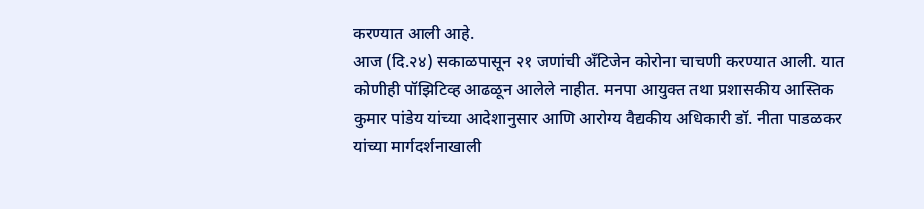करण्यात आली आहे.
आज (दि.२४) सकाळपासून २१ जणांची अँटिजेन कोरोना चाचणी करण्यात आली. यात कोणीही पॉझिटिव्ह आढळून आलेले नाहीत. मनपा आयुक्त तथा प्रशासकीय आस्तिक कुमार पांडेय यांच्या आदेशानुसार आणि आरोग्य वैद्यकीय अधिकारी डॉ. नीता पाडळकर यांच्या मार्गदर्शनाखाली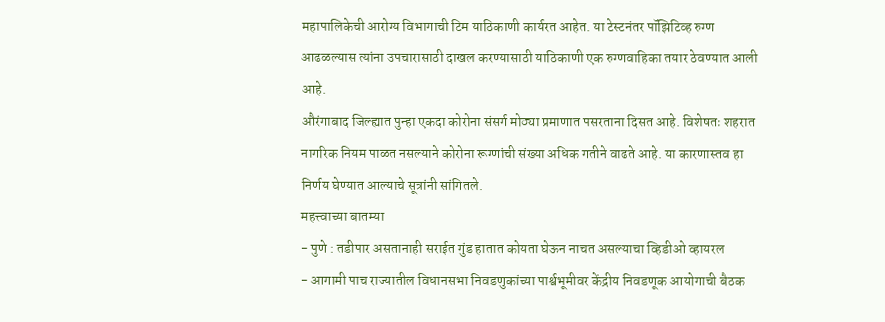महापालिकेची आरोग्य विभागाची टिम याठिकाणी कार्यरत आहेत. या टेस्टनंतर पॉझिटिव्ह रुग्ण आढळल्यास त्यांना उपचारासाठी दाखल करण्यासाठी याठिकाणी एक रुग्णवाहिका तयार ठेवण्यात आली आहे.
औरंगाबाद जिल्ह्यात पुन्हा एकदा कोरोना संसर्ग मोठ्या प्रमाणात पसरताना दिसत आहे. विशेषतः शहरात नागरिक नियम पाळत नसल्याने कोरोना रूग्णांची संख्या अधिक गतीने वाढते आहे. या कारणास्तव हा निर्णय घेण्यात आल्याचे सूत्रांनी सांगितले.
महत्त्वाच्या बातम्या
- पुणे : तडीपार असतानाही सराईत गुंड हातात कोयता घेऊन नाचत असल्याचा व्हिडीओ व्हायरल
- आगामी पाच राज्यातील विधानसभा निवडणुकांच्या पार्श्वभूमीवर केंद्रीय निवडणूक आयोगाची बैठक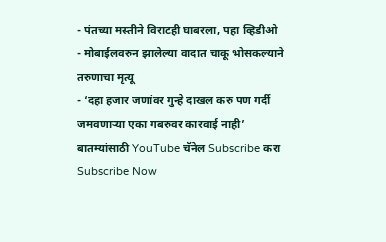- पंतच्या मस्तीने विराटही घाबरला, पहा व्हिडीओ
- मोबाईलवरुन झालेल्या वादात चाकू भोसकल्याने तरुणाचा मृत्यू
- ‘दहा हजार जणांवर गुन्हे दाखल करु पण गर्दी जमवणाऱ्या एका गबरुवर कारवाई नाही’
बातम्यांसाठी YouTube चॅनेल Subscribe करा
Subscribe Now